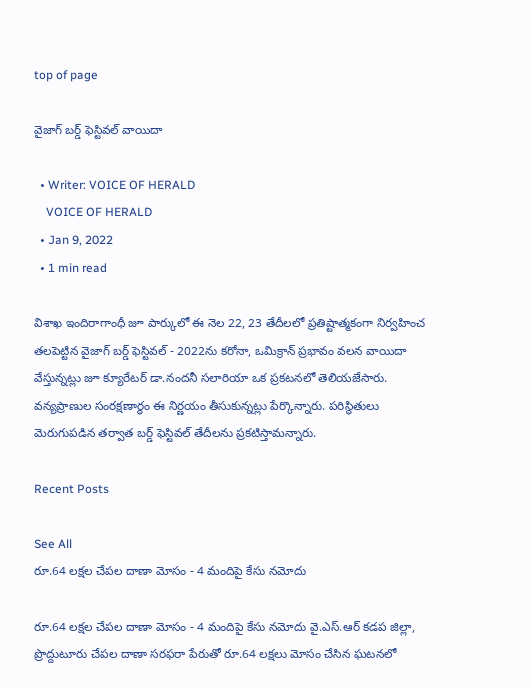top of page

వైజాగ్ బర్డ్ ఫెస్టివల్ వాయిదా

  • Writer: VOICE OF HERALD
    VOICE OF HERALD
  • Jan 9, 2022
  • 1 min read

విశాఖ ఇందిరాగాంధీ జూ పార్కులో ఈ నెల 22, 23 తేదీలలో ప్రతిష్టాత్మకంగా నిర్వహించ తలపెట్టిన వైజాగ్ బర్డ్ ఫెస్టివల్ - 2022ను కరోనా, ఒమిక్రాన్ ప్రభావం వలన వాయిదా వేస్తున్నట్లు జూ క్యూరేటర్ డా.నందనీ సలారియా ఒక ప్రకటనలో తెలియజేసారు. వన్యప్రాణుల సంరక్షణార్ధం ఈ నిర్ణయం తీసుకున్నట్లు పేర్కొన్నారు. పరిస్థితులు మెరుగుపడిన తర్వాత బర్డ్ ఫెస్టివల్ తేదీలను ప్రకటిస్తామన్నారు.

Recent Posts

See All
రూ.64 లక్షల చేపల దాణా మోసం - 4 మందిపై కేసు నమోదు

రూ.64 లక్షల చేపల దాణా మోసం - 4 మందిపై కేసు నమోదు వై.ఎస్.ఆర్ కడప జిల్లా, ప్రొద్దుటూరు చేపల దాణా సరఫరా పేరుతో రూ.64 లక్షలు మోసం చేసిన ఘటనలో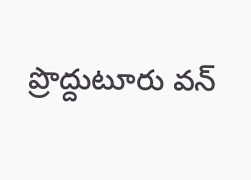ప్రొద్దుటూరు వన్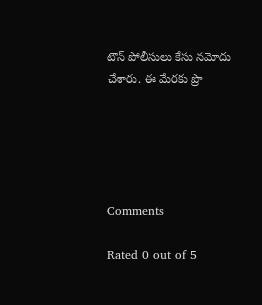టౌన్ పోలీసులు కేసు నమోదు చేశారు. ఈ మేరకు ప్రొ





Comments

Rated 0 out of 5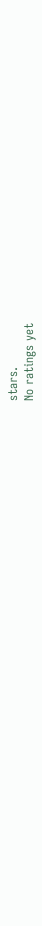stars.
No ratings yet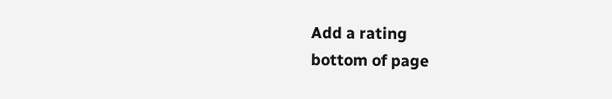Add a rating
bottom of page